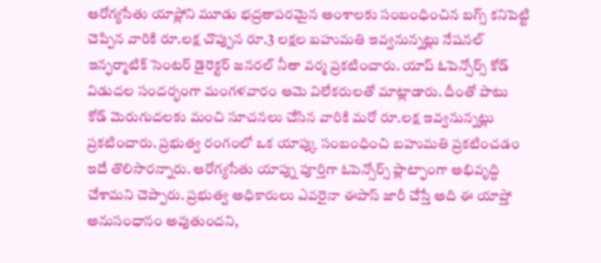ఆరోగ్యసేతు యాప్లోని మూడు భద్రతాపరమైన అంశాలకు సంబంధించిన బగ్స్ కనిపెట్టి చెప్పిన వారికి రూ.లక్ష చొప్పున రూ.3 లక్షల బహుమతి ఇవ్వనున్నట్లు నేషనల్ ఇన్ఫర్మాటిక్ సెంటర్ డైరెక్టర్ జనరల్ నీతా వర్మ ప్రకటించారు. యాప్ ఓపెన్సోర్స్ కోడ్ విడుదల సందర్భంగా మంగళవారం ఆమె విలేకరులతో మాట్లాడారు. దీంతో పాటు కోడ్ మెరుగుదలకు మంచి సూచనలు చేసిన వారికి మరో రూ.లక్ష ఇవ్వనున్నట్లు ప్రకటించారు. ప్రభుత్వ రంగంలో ఒక యాప్కు సంబంధించి బహుమతి ప్రకటించడం ఇదే తొలిసారన్నారు. ఆరోగ్యసేతు యాప్ను పూర్తిగా ఓపెన్సోర్స్ ప్లాట్ఫాంగా అభివృద్ధి చేశామని చెప్పారు. ప్రభుత్వ అధికారులు ఎవరైనా ఈపాస్ జారీ చేస్తే అది ఈ యాప్తో అనుసంధానం అవుతుందని,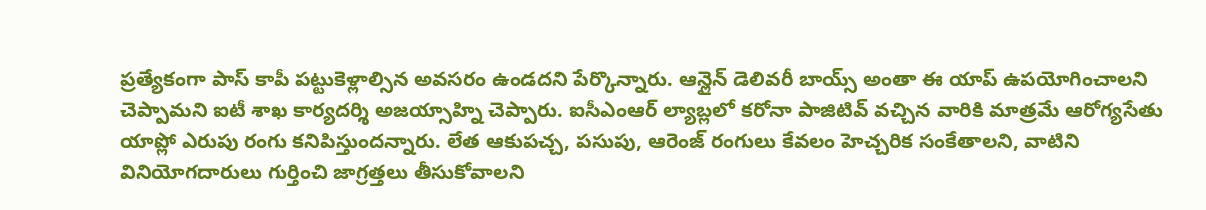ప్రత్యేకంగా పాస్ కాపీ పట్టుకెళ్లాల్సిన అవసరం ఉండదని పేర్కొన్నారు. ఆన్లైన్ డెలివరీ బాయ్స్ అంతా ఈ యాప్ ఉపయోగించాలని చెప్పామని ఐటీ శాఖ కార్యదర్శి అజయ్సాహ్ని చెప్పారు. ఐసీఎంఆర్ ల్యాబ్లలో కరోనా పాజిటివ్ వచ్చిన వారికి మాత్రమే ఆరోగ్యసేతు యాప్లో ఎరుపు రంగు కనిపిస్తుందన్నారు. లేత ఆకుపచ్చ, పసుపు, ఆరెంజ్ రంగులు కేవలం హెచ్చరిక సంకేతాలని, వాటిని వినియోగదారులు గుర్తించి జాగ్రత్తలు తీసుకోవాలని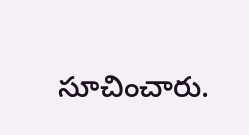సూచించారు.